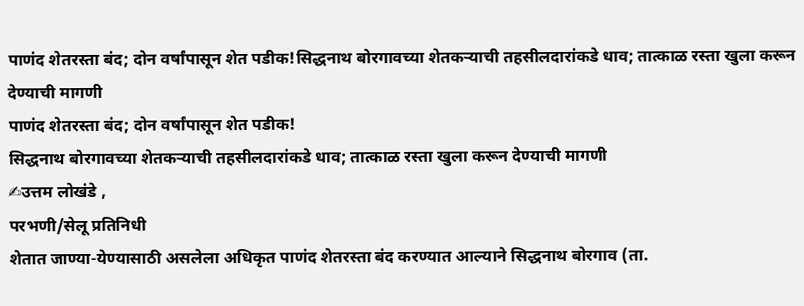पाणंद शेतरस्ता बंद; दोन वर्षांपासून शेत पडीक!सिद्धनाथ बोरगावच्या शेतकऱ्याची तहसीलदारांकडे धाव; तात्काळ रस्ता खुला करून देण्याची मागणी
पाणंद शेतरस्ता बंद; दोन वर्षांपासून शेत पडीक!
सिद्धनाथ बोरगावच्या शेतकऱ्याची तहसीलदारांकडे धाव; तात्काळ रस्ता खुला करून देण्याची मागणी
✍उत्तम लोखंडे ,
परभणी/सेलू प्रतिनिधी
शेतात जाण्या-येण्यासाठी असलेला अधिकृत पाणंद शेतरस्ता बंद करण्यात आल्याने सिद्धनाथ बोरगाव (ता.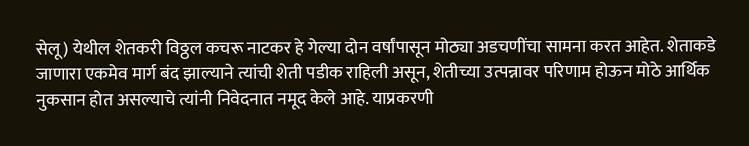सेलू) येथील शेतकरी विठ्ठल कचरू नाटकर हे गेल्या दोन वर्षांपासून मोठ्या अडचणींचा सामना करत आहेत. शेताकडे जाणारा एकमेव मार्ग बंद झाल्याने त्यांची शेती पडीक राहिली असून, शेतीच्या उत्पन्नावर परिणाम होऊन मोठे आर्थिक नुकसान होत असल्याचे त्यांनी निवेदनात नमूद केले आहे. याप्रकरणी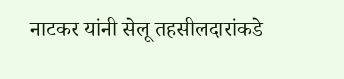नाटकर यांनी सेलू तहसीलदारांकडे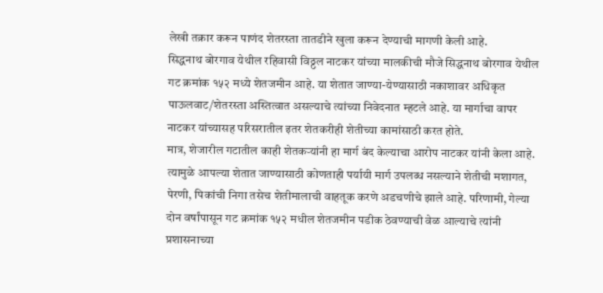लेखी तक्रार करून पाणंद शेतरस्ता तातडीने खुला करून देण्याची मागणी केली आहे.
सिद्धनाथ बोरगाव येथील रहिवासी विठ्ठल नाटकर यांच्या मालकीची मौजे सिद्धनाथ बोरगाव येथील गट क्रमांक १५२ मध्ये शेतजमीन आहे. या शेतात जाण्या-येण्यासाठी नकाशावर अधिकृत पाऊलवाट/शेतरस्ता अस्तित्वात असल्याचे त्यांच्या निवेदनात म्हटले आहे. या मार्गाचा वापर नाटकर यांच्यासह परिसरातील इतर शेतकरीही शेतीच्या कामांसाठी करत होते.
मात्र, शेजारील गटातील काही शेतकऱ्यांनी हा मार्ग बंद केल्याचा आरोप नाटकर यांनी केला आहे. त्यामुळे आपल्या शेतात जाण्यासाठी कोणताही पर्यायी मार्ग उपलब्ध नसल्याने शेतीची मशागत, पेरणी, पिकांची निगा तसेच शेतीमालाची वाहतूक करणे अडचणीचे झाले आहे. परिणामी, गेल्या दोन वर्षांपासून गट क्रमांक १५२ मधील शेतजमीन पडीक ठेवण्याची वेळ आल्याचे त्यांनी प्रशासनाच्या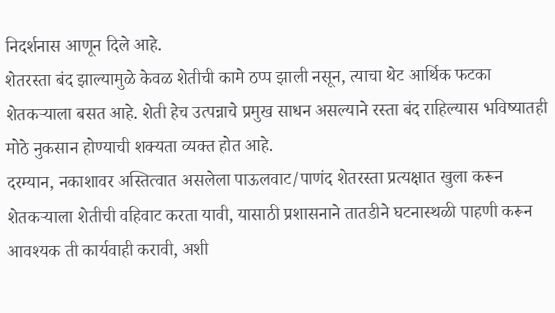निदर्शनास आणून दिले आहे.
शेतरस्ता बंद झाल्यामुळे केवळ शेतीची कामे ठप्प झाली नसून, त्याचा थेट आर्थिक फटका शेतकऱ्याला बसत आहे. शेती हेच उत्पन्नाचे प्रमुख साधन असल्याने रस्ता बंद राहिल्यास भविष्यातही मोठे नुकसान होण्याची शक्यता व्यक्त होत आहे.
दरम्यान, नकाशावर अस्तित्वात असलेला पाऊलवाट/पाणंद शेतरस्ता प्रत्यक्षात खुला करून शेतकऱ्याला शेतीची वहिवाट करता यावी, यासाठी प्रशासनाने तातडीने घटनास्थळी पाहणी करून आवश्यक ती कार्यवाही करावी, अशी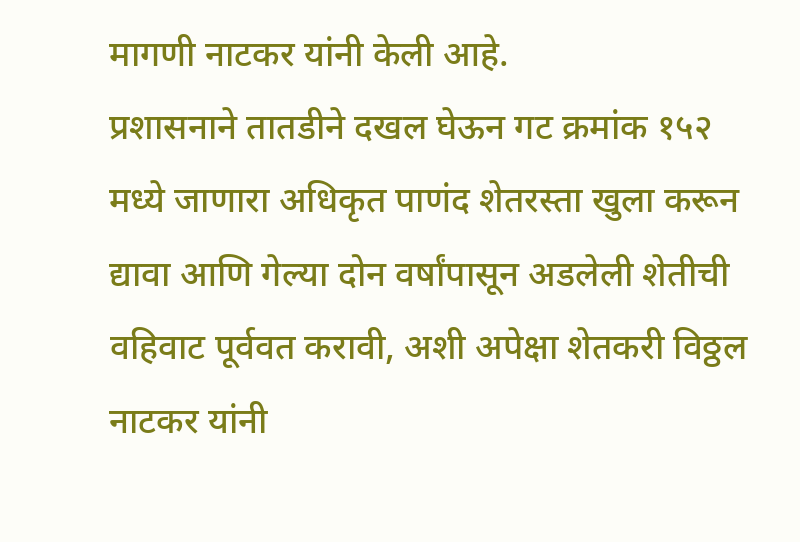मागणी नाटकर यांनी केली आहे.
प्रशासनाने तातडीने दखल घेऊन गट क्रमांक १५२ मध्ये जाणारा अधिकृत पाणंद शेतरस्ता खुला करून द्यावा आणि गेल्या दोन वर्षांपासून अडलेली शेतीची वहिवाट पूर्ववत करावी, अशी अपेक्षा शेतकरी विठ्ठल नाटकर यांनी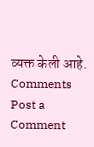व्यक्त केली आहे.
Comments
Post a Comment